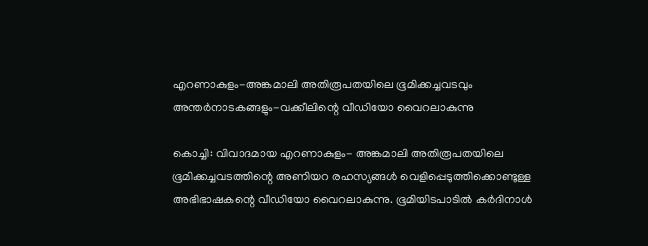എറണാകുളം-അങ്കമാലി അതിരൂപതയിലെ ഭൂമിക്കച്ചവടവും അന്തര്‍നാടകങ്ങളും-വക്കീലിന്റെ വീഡിയോ വൈറലാകുന്നു

കൊച്ചി: വിവാദമായ എറണാകുളം- അങ്കമാലി അതിരൂപതയിലെ ഭൂമിക്കച്ചവടത്തിന്റെ അണിയറ രഹസ്യങ്ങള്‍ വെളിപ്പെടുത്തിക്കൊണ്ടുള്ള അഭിഭാഷകന്റെ വീഡിയോ വൈറലാകുന്നു. ഭൂമിയിടപാടില്‍ കര്‍ദിനാള്‍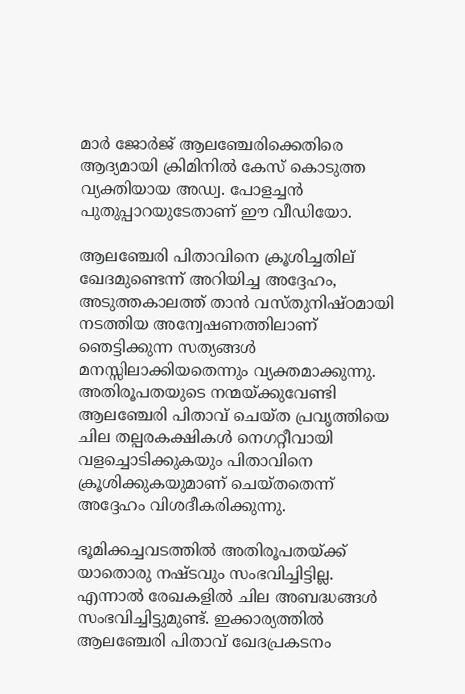മാര്‍ ജോര്‍ജ് ആലഞ്ചേരിക്കെതിരെ ആദ്യമായി ക്രിമിനില്‍ കേസ് കൊടുത്ത വ്യക്തിയായ അഡ്വ. പോളച്ചന്‍ പുതുപ്പാറയുടേതാണ് ഈ വീഡിയോ.

ആലഞ്ചേരി പിതാവിനെ ക്രൂശിച്ചതില് ഖേദമുണ്ടെന്ന് അറിയിച്ച അദ്ദേഹം, അടുത്തകാലത്ത് താന്‍ വസ്തുനിഷ്ഠമായി നടത്തിയ അന്വേഷണത്തിലാണ് ഞെട്ടിക്കുന്ന സത്യങ്ങള്‍ മനസ്സിലാക്കിയതെന്നും വ്യക്തമാക്കുന്നു. അതിരൂപതയുടെ നന്മയ്ക്കുവേണ്ടി ആലഞ്ചേരി പിതാവ് ചെയ്ത പ്രവൃത്തിയെ ചില തല്പരകക്ഷികള്‍ നെഗറ്റീവായി വളച്ചൊടിക്കുകയും പിതാവിനെ ക്രൂശിക്കുകയുമാണ് ചെയ്തതെന്ന് അദ്ദേഹം വിശദീകരിക്കുന്നു.

ഭൂമിക്കച്ചവടത്തില്‍ അതിരൂപതയ്ക്ക് യാതൊരു നഷ്ടവും സംഭവിച്ചിട്ടില്ല. എന്നാല്‍ രേഖകളില്‍ ചില അബദ്ധങ്ങള്‍ സംഭവിച്ചിട്ടുമുണ്ട്. ഇക്കാര്യത്തില്‍ ആലഞ്ചേരി പിതാവ് ഖേദപ്രകടനം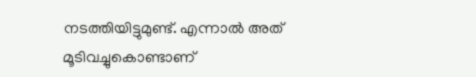നടത്തിയിട്ടുമുണ്ട്. എന്നാല്‍ അത് മൂടിവച്ചുകൊണ്ടാണ്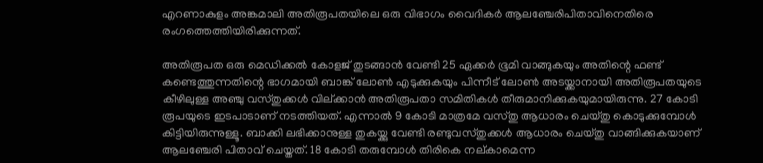എറണാകുളം അങ്കമാലി അതിരൂപതയിലെ ഒരു വിഭാഗം വൈദികര്‍ ആലഞ്ചേരിപിതാവിനെതിരെ രംഗത്തെത്തിയിരിക്കുന്നത്.

അതിരൂപത ഒരു മെഡിക്കല്‍ കോളജ് തുടങ്ങാന്‍ വേണ്ടി 25 ഏക്കര്‍ ഭൂമി വാങ്ങുകയും അതിന്റെ ഫണ്ട് കണ്ടെത്തുന്നതിന്റെ ഭാഗമായി ബാങ്ക് ലോണ്‍ എടുക്കുകയും പിന്നീട് ലോണ്‍ അടയ്ക്കാനായി അതിരൂപതയുടെ കീഴിലുള്ള അഞ്ചു വസ്തുക്കള്‍ വില്ക്കാന്‍ അതിരൂപതാ സമിതികള്‍ തീരുമാനിക്കുകയുമായിരുന്നു. 27 കോടി രൂപയുടെ ഇടപാടാണ് നടത്തിയത്. എന്നാല്‍ 9 കോടി മാത്രമേ വസ്തു ആധാരം ചെയ്തു കൊടുക്കുമ്പോള്‍ കിട്ടിയിരുന്നുള്ളൂ. ബാക്കി ലഭിക്കാനുള്ള തുകയ്ക്കു വേണ്ടി രണ്ടുവസ്തുക്കള്‍ ആധാരം ചെയ്തു വാങ്ങിക്കുകയാണ് ആലഞ്ചേരി പിതാവ് ചെയ്തത്. 18 കോടി തരുമ്പോള്‍ തിരികെ നല്കാമെന്ന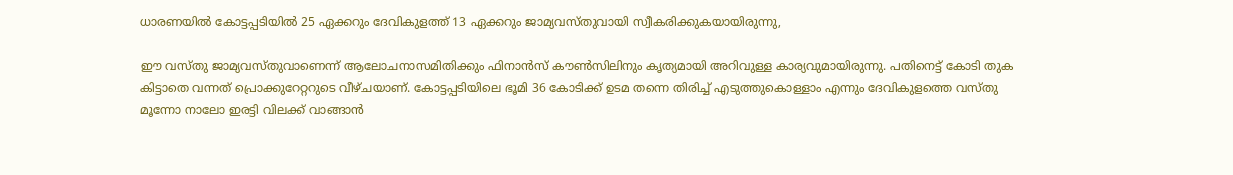ധാരണയില്‍ കോട്ടപ്പടിയില്‍ 25 ഏക്കറും ദേവികുളത്ത് 13 ഏക്കറും ജാമ്യവസ്തുവായി സ്വീകരിക്കുകയായിരുന്നു,

ഈ വസ്തു ജാമ്യവസ്തുവാണെന്ന് ആലോചനാസമിതിക്കും ഫിനാന്‍സ് കൗണ്‍സിലിനും കൃത്യമായി അറിവുള്ള കാര്യവുമായിരുന്നു. പതിനെട്ട് കോടി തുക കിട്ടാതെ വന്നത് പ്രൊക്കുറേറ്ററുടെ വീഴ്ചയാണ്. കോട്ടപ്പടിയിലെ ഭൂമി 36 കോടിക്ക് ഉടമ തന്നെ തിരിച്ച് എടുത്തുകൊള്ളാം എന്നും ദേവികുളത്തെ വസ്തു മൂന്നോ നാലോ ഇരട്ടി വിലക്ക് വാങ്ങാന്‍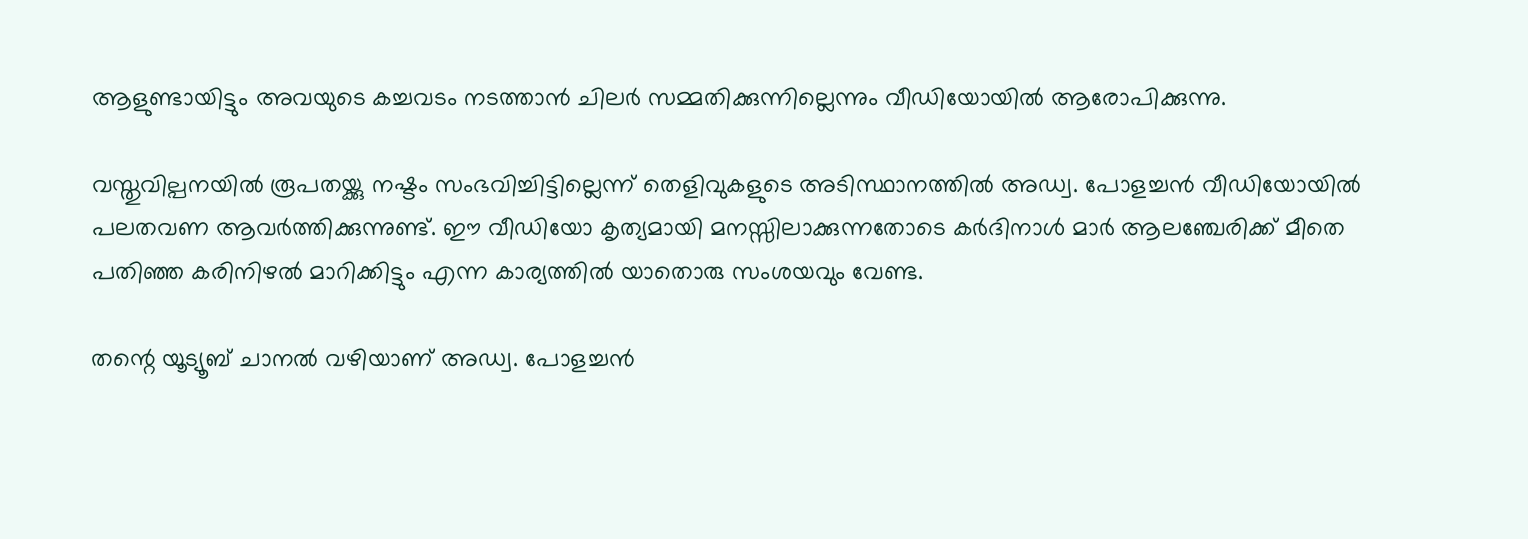ആളുണ്ടായിട്ടും അവയുടെ കച്ചവടം നടത്താന്‍ ചിലര്‍ സമ്മതിക്കുന്നില്ലെന്നും വീഡിയോയില്‍ ആരോപിക്കുന്നു.

വസ്തുവില്പനയില്‍ രൂപതയ്ക്കു നഷ്ടം സംഭവിച്ചിട്ടില്ലെന്ന് തെളിവുകളുടെ അടിസ്ഥാനത്തില്‍ അഡ്വ. പോളച്ചന്‍ വീഡിയോയില്‍ പലതവണ ആവര്‍ത്തിക്കുന്നുണ്ട്. ഈ വീഡിയോ കൃത്യമായി മനസ്സിലാക്കുന്നതോടെ കര്‍ദിനാള്‍ മാര്‍ ആലഞ്ചേരിക്ക് മീതെ പതിഞ്ഞ കരിനിഴല്‍ മാറിക്കിട്ടും എന്ന കാര്യത്തില്‍ യാതൊരു സംശയവും വേണ്ട.

തന്റെ യൂട്യൂബ് ചാനല്‍ വഴിയാണ് അഡ്വ. പോളച്ചന്‍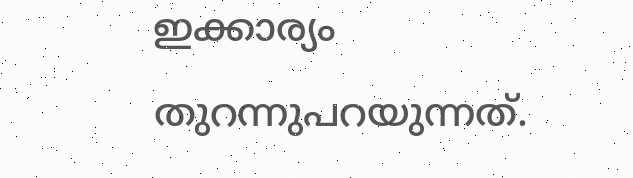ഇക്കാര്യം തുറന്നുപറയുന്നത്.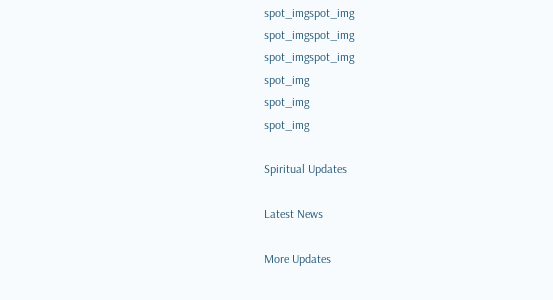spot_imgspot_img
spot_imgspot_img
spot_imgspot_img
spot_img
spot_img
spot_img

Spiritual Updates

Latest News

More Updates